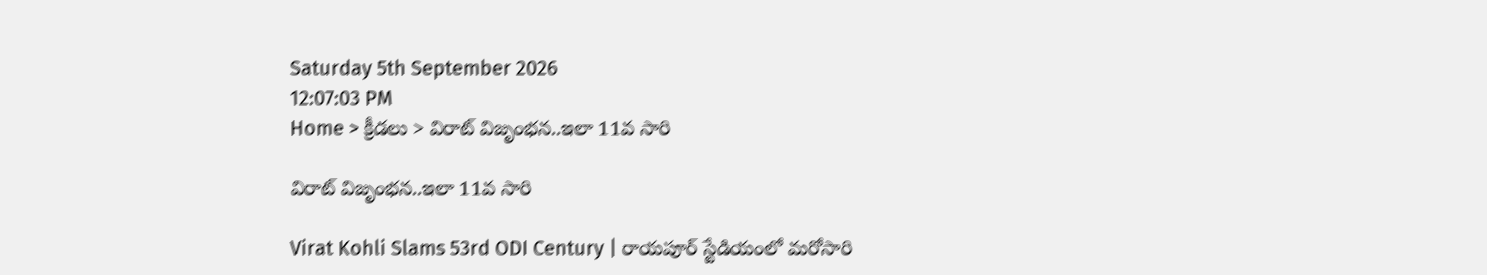Saturday 5th September 2026
12:07:03 PM
Home > క్రీడలు > విరాట్ విజృంభన..ఇలా 11వ సారి

విరాట్ విజృంభన..ఇలా 11వ సారి

Virat Kohli Slams 53rd ODI Century | రాయపూర్ స్టేడియంలో మరోసారి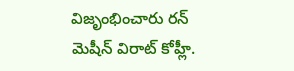విజృంభించారు రన్ మెషీన్ విరాట్ కోహ్లీ.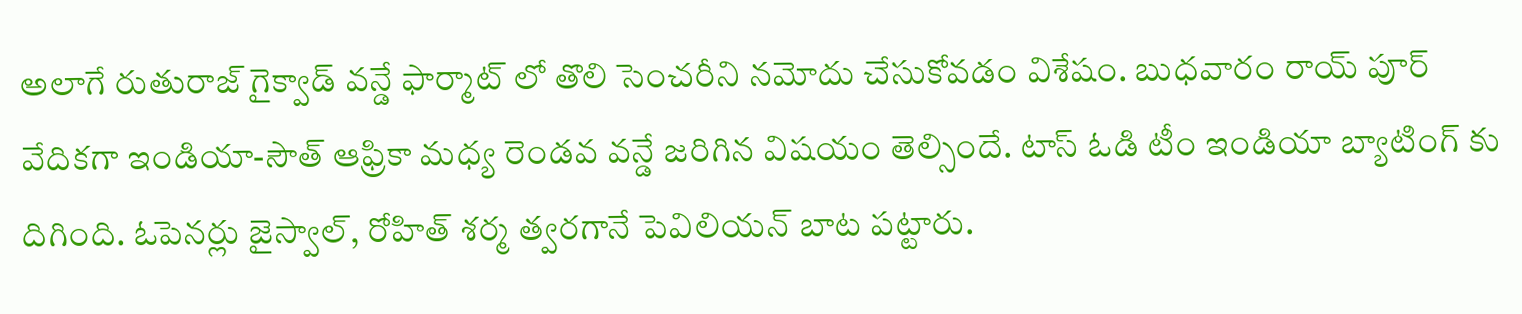అలాగే రుతురాజ్ గైక్వాడ్ వన్డే ఫార్మాట్ లో తొలి సెంచరీని నమోదు చేసుకోవడం విశేషం. బుధవారం రాయ్ పూర్ వేదికగా ఇండియా-సౌత్ ఆఫ్రికా మధ్య రెండవ వన్డే జరిగిన విషయం తెల్సిందే. టాస్ ఓడి టీం ఇండియా బ్యాటింగ్ కు దిగింది. ఓపెనర్లు జైస్వాల్, రోహిత్ శర్మ త్వరగానే పెవిలియన్ బాట పట్టారు.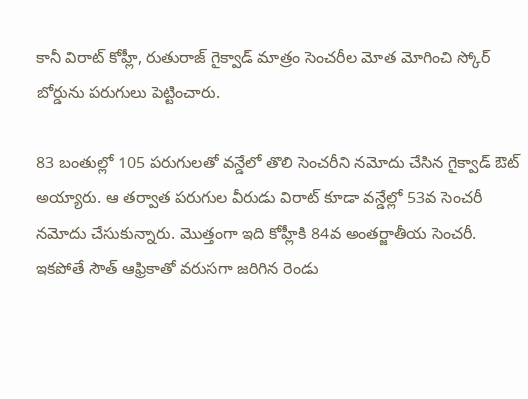కానీ విరాట్ కోహ్లీ, రుతురాజ్ గైక్వాడ్ మాత్రం సెంచరీల మోత మోగించి స్కోర్ బోర్డును పరుగులు పెట్టించారు.

83 బంతుల్లో 105 పరుగులతో వన్డేలో తొలి సెంచరీని నమోదు చేసిన గైక్వాడ్ ఔట్ అయ్యారు. ఆ తర్వాత పరుగుల వీరుడు విరాట్ కూడా వన్డేల్లో 53వ సెంచరీ నమోదు చేసుకున్నారు. మొత్తంగా ఇది కోహ్లీకి 84వ అంతర్జాతీయ సెంచరీ. ఇకపోతే సౌత్ ఆఫ్రికాతో వరుసగా జరిగిన రెండు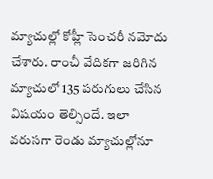మ్యాచుల్లో కోహ్లీ సెంచరీ నమోదు చేశారు. రాంచీ వేదికగా జరిగిన మ్యాచులో 135 పరుగులు చేసిన విషయం తెల్సిందే. ఇలా వరుసగా రెండు మ్యాచుల్లోనూ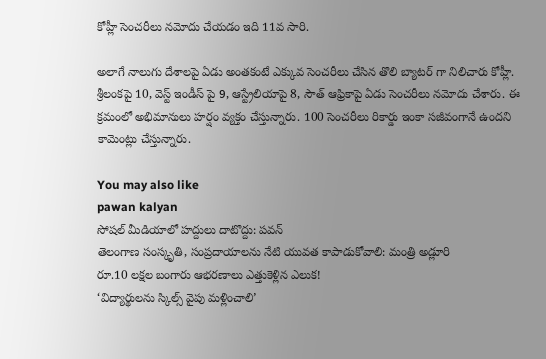కోహ్లీ సెంచరీలు నమోదు చేయడం ఇది 11వ సారి.

అలాగే నాలుగు దేశాలపై ఏడు అంతకంటే ఎక్కువ సెంచరీలు చేసిన తొలి బ్యాటర్ గా నిలిచారు కోహ్లీ. శ్రీలంకపై 10, వెస్ట్ ఇండీస్ పై 9, ఆస్ట్రేలియాపై 8, సౌత్ ఆఫ్రికాపై ఏడు సెంచరీలు నమోదు చేశారు. ఈ క్రమంలో అభిమానులు హర్షం వ్యక్తం చేస్తున్నారు. 100 సెంచరీలు రికార్డు ఇంకా సజీవంగానే ఉందని కామెంట్లు చేస్తున్నారు.

You may also like
pawan kalyan
సోషల్ మీడియాలో హద్దులు దాటొద్దు: పవన్
తెలంగాణ సంస్కృతి, సంప్రదాయాలను నేటి యువత కాపాడుకోవాలి: మంత్రి అడ్లూరి
రూ.10 లక్షల బంగారు ఆభరణాలు ఎత్తుకెళ్లిన ఎలుక!
‘విద్యార్థులను స్కిల్స్ వైపు మళ్లించాలి’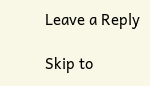Leave a Reply

Skip to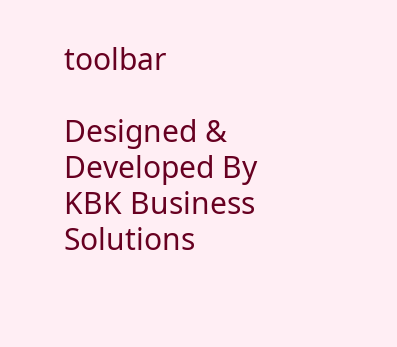toolbar

Designed & Developed By KBK Business Solutions